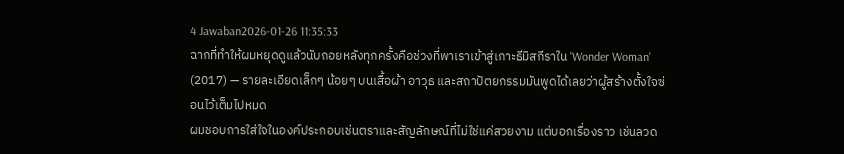4 Jawaban2026-01-26 11:35:33
ฉากที่ทำให้ผมหยุดดูแล้วนับถอยหลังทุกครั้งคือช่วงที่พาเราเข้าสู่เกาะธีมิสกีราใน 'Wonder Woman' (2017) — รายละเอียดเล็กๆ น้อยๆ บนเสื้อผ้า อาวุธ และสถาปัตยกรรมมันพูดได้เลยว่าผู้สร้างตั้งใจซ่อนไว้เต็มไปหมด
ผมชอบการใส่ใจในองค์ประกอบเช่นตราและสัญลักษณ์ที่ไม่ใช่แค่สวยงาม แต่บอกเรื่องราว เช่นลวด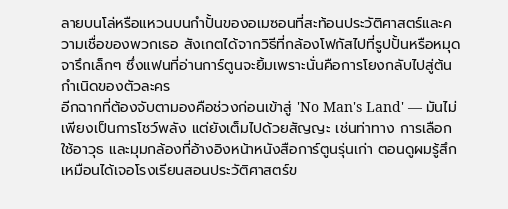ลายบนโล่หรือแหวนบนกำปั้นของอเมซอนที่สะท้อนประวัติศาสตร์และความเชื่อของพวกเธอ สังเกตได้จากวิธีที่กล้องโฟกัสไปที่รูปปั้นหรือหมุดจารึกเล็กๆ ซึ่งแฟนที่อ่านการ์ตูนจะยิ้มเพราะนั่นคือการโยงกลับไปสู่ต้นกำเนิดของตัวละคร
อีกฉากที่ต้องจับตามองคือช่วงก่อนเข้าสู่ 'No Man's Land' — มันไม่เพียงเป็นการโชว์พลัง แต่ยังเต็มไปด้วยสัญญะ เช่นท่าทาง การเลือกใช้อาวุธ และมุมกล้องที่อ้างอิงหน้าหนังสือการ์ตูนรุ่นเก่า ตอนดูผมรู้สึกเหมือนได้เจอโรงเรียนสอนประวัติศาสตร์ข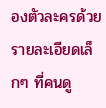องตัวละครด้วยรายละเอียดเล็กๆ ที่คนดู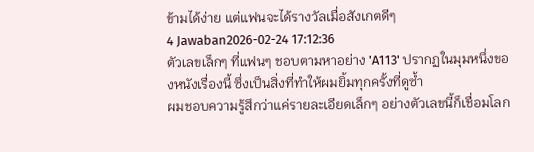ข้ามได้ง่าย แต่แฟนจะได้รางวัลเมื่อสังเกตดีๆ
4 Jawaban2026-02-24 17:12:36
ตัวเลขเล็กๆ ที่แฟนๆ ชอบตามหาอย่าง 'A113' ปรากฏในมุมหนึ่งของหนังเรื่องนี้ ซึ่งเป็นสิ่งที่ทำให้ผมยิ้มทุกครั้งที่ดูซ้ำ
ผมชอบความรู้สึกว่าแค่รายละเอียดเล็กๆ อย่างตัวเลขนี้ก็เชื่อมโลก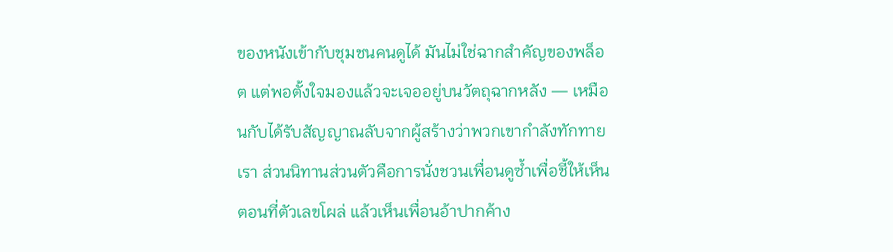ของหนังเข้ากับชุมชนคนดูได้ มันไม่ใช่ฉากสำคัญของพล็อต แต่พอตั้งใจมองแล้วจะเจออยู่บนวัตถุฉากหลัง — เหมือนกับได้รับสัญญาณลับจากผู้สร้างว่าพวกเขากำลังทักทายเรา ส่วนนิทานส่วนตัวคือการนั่งชวนเพื่อนดูซ้ำเพื่อชี้ให้เห็นตอนที่ตัวเลขโผล่ แล้วเห็นเพื่อนอ้าปากค้าง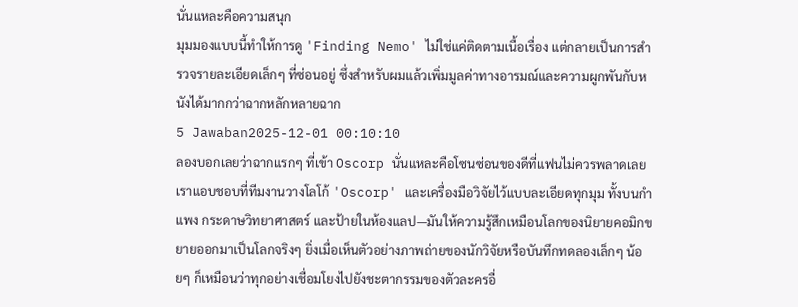นั่นแหละคือความสนุก
มุมมองแบบนี้ทำให้การดู 'Finding Nemo' ไม่ใช่แค่ติดตามเนื้อเรื่อง แต่กลายเป็นการสำรวจรายละเอียดเล็กๆ ที่ซ่อนอยู่ ซึ่งสำหรับผมแล้วเพิ่มมูลค่าทางอารมณ์และความผูกพันกับหนังได้มากกว่าฉากหลักหลายฉาก
5 Jawaban2025-12-01 00:10:10
ลองบอกเลยว่าฉากแรกๆ ที่เข้า Oscorp นั่นแหละคือโซนซ่อนของดีที่แฟนไม่ควรพลาดเลย
เราแอบชอบที่ทีมงานวางโลโก้ 'Oscorp' และเครื่องมือวิจัยไว้แบบละเอียดทุกมุม ทั้งบนกำแพง กระดาษวิทยาศาสตร์ และป้ายในห้องแลป—มันให้ความรู้สึกเหมือนโลกของนิยายคอมิกขยายออกมาเป็นโลกจริงๆ ยิ่งเมื่อเห็นตัวอย่างภาพถ่ายของนักวิจัยหรือบันทึกทดลองเล็กๆ น้อยๆ ก็เหมือนว่าทุกอย่างเชื่อมโยงไปยังชะตากรรมของตัวละครอื่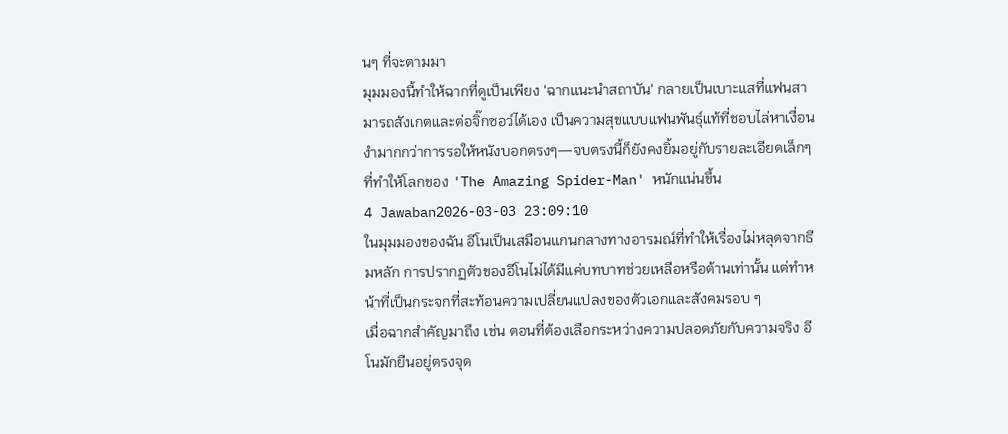นๆ ที่จะตามมา
มุมมองนี้ทำให้ฉากที่ดูเป็นเพียง 'ฉากแนะนำสถาบัน' กลายเป็นเบาะแสที่แฟนสามารถสังเกตและต่อจิ๊กซอว์ได้เอง เป็นความสุขแบบแฟนพันธุ์แท้ที่ชอบไล่หาเงื่อนงำมากกว่าการรอให้หนังบอกตรงๆ—จบตรงนี้ก็ยังคงยิ้มอยู่กับรายละเอียดเล็กๆ ที่ทำให้โลกของ 'The Amazing Spider-Man' หนักแน่นขึ้น
4 Jawaban2026-03-03 23:09:10
ในมุมมองของฉัน อีโนเป็นเสมือนแกนกลางทางอารมณ์ที่ทำให้เรื่องไม่หลุดจากธีมหลัก การปรากฏตัวของอีโนไม่ได้มีแค่บทบาทช่วยเหลือหรือต้านเท่านั้น แต่ทำหน้าที่เป็นกระจกที่สะท้อนความเปลี่ยนแปลงของตัวเอกและสังคมรอบ ๆ
เมื่อฉากสำคัญมาถึง เช่น ตอนที่ต้องเลือกระหว่างความปลอดภัยกับความจริง อีโนมักยืนอยู่ตรงจุด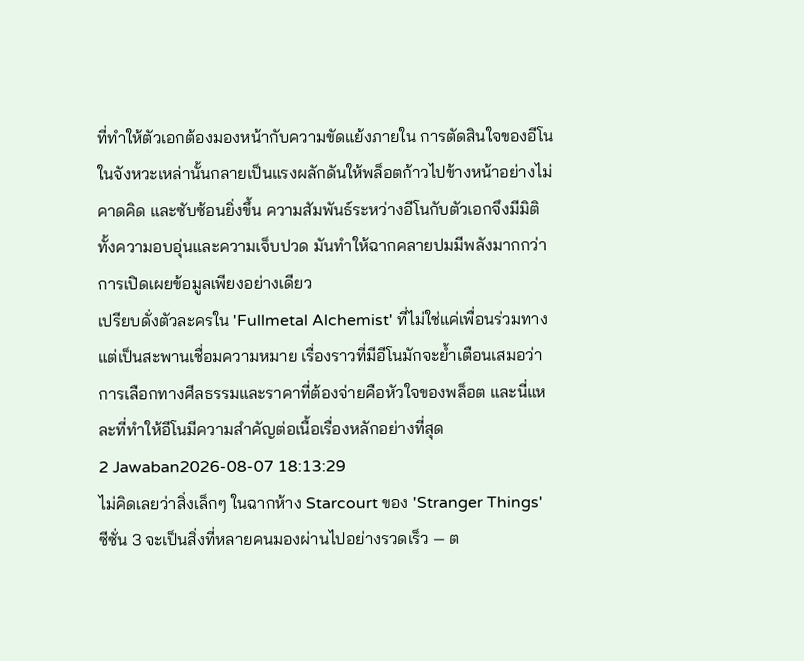ที่ทำให้ตัวเอกต้องมองหน้ากับความขัดแย้งภายใน การตัดสินใจของอีโนในจังหวะเหล่านั้นกลายเป็นแรงผลักดันให้พล็อตก้าวไปข้างหน้าอย่างไม่คาดคิด และซับซ้อนยิ่งขึ้น ความสัมพันธ์ระหว่างอีโนกับตัวเอกจึงมีมิติทั้งความอบอุ่นและความเจ็บปวด มันทำให้ฉากคลายปมมีพลังมากกว่าการเปิดเผยข้อมูลเพียงอย่างเดียว
เปรียบดั่งตัวละครใน 'Fullmetal Alchemist' ที่ไม่ใช่แค่เพื่อนร่วมทาง แต่เป็นสะพานเชื่อมความหมาย เรื่องราวที่มีอีโนมักจะย้ำเตือนเสมอว่า การเลือกทางศีลธรรมและราคาที่ต้องจ่ายคือหัวใจของพล็อต และนี่แหละที่ทำให้อีโนมีความสำคัญต่อเนื้อเรื่องหลักอย่างที่สุด
2 Jawaban2026-08-07 18:13:29
ไม่คิดเลยว่าสิ่งเล็กๆ ในฉากห้าง Starcourt ของ 'Stranger Things' ซีซั่น 3 จะเป็นสิ่งที่หลายคนมองผ่านไปอย่างรวดเร็ว — ต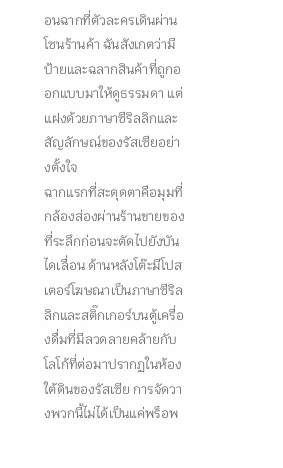อนฉากที่ตัวละครเดินผ่านโซนร้านค้า ฉันสังเกตว่ามีป้ายและฉลากสินค้าที่ถูกออกแบบมาให้ดูธรรมดา แต่แฝงด้วยภาษาซีริลลิกและสัญลักษณ์ของรัสเซียอย่างตั้งใจ
ฉากแรกที่สะดุดตาคือมุมที่กล้องส่องผ่านร้านขายของที่ระลึกก่อนจะตัดไปยังบันไดเลื่อน ด้านหลังโต๊ะมีโปสเตอร์โฆษณาเป็นภาษาซีริลลิกและสติ๊กเกอร์บนตู้เครื่องดื่มที่มีลวดลายคล้ายกับโลโก้ที่ต่อมาปรากฏในห้องใต้ดินของรัสเซีย การจัดวางพวกนี้ไม่ได้เป็นแค่พร็อพ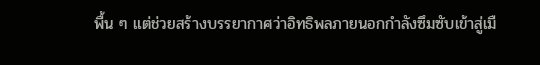พื้น ๆ แต่ช่วยสร้างบรรยากาศว่าอิทธิพลภายนอกกำลังซึมซับเข้าสู่เมื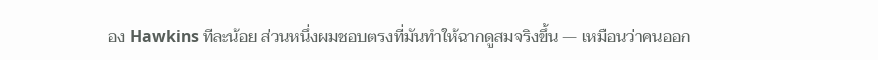อง Hawkins ทีละน้อย ส่วนหนึ่งผมชอบตรงที่มันทำให้ฉากดูสมจริงขึ้น — เหมือนว่าคนออก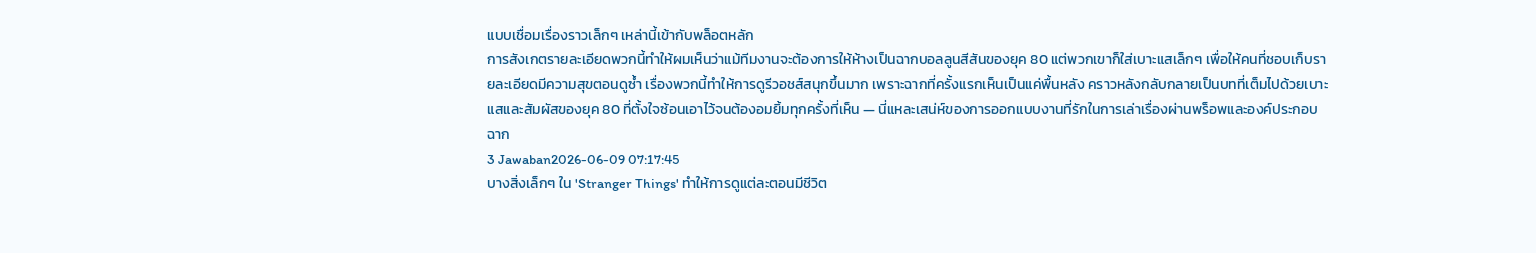แบบเชื่อมเรื่องราวเล็กๆ เหล่านี้เข้ากับพล็อตหลัก
การสังเกตรายละเอียดพวกนี้ทำให้ผมเห็นว่าแม้ทีมงานจะต้องการให้ห้างเป็นฉากบอลลูนสีสันของยุค 80 แต่พวกเขาก็ใส่เบาะแสเล็กๆ เพื่อให้คนที่ชอบเก็บรายละเอียดมีความสุขตอนดูซ้ำ เรื่องพวกนี้ทำให้การดูรีวอชส์สนุกขึ้นมาก เพราะฉากที่ครั้งแรกเห็นเป็นแค่พื้นหลัง คราวหลังกลับกลายเป็นบทที่เต็มไปด้วยเบาะแสและสัมผัสของยุค 80 ที่ตั้งใจซ้อนเอาไว้จนต้องอมยิ้มทุกครั้งที่เห็น — นี่แหละเสน่ห์ของการออกแบบงานที่รักในการเล่าเรื่องผ่านพร็อพและองค์ประกอบฉาก
3 Jawaban2026-06-09 07:17:45
บางสิ่งเล็กๆ ใน 'Stranger Things' ทำให้การดูแต่ละตอนมีชีวิต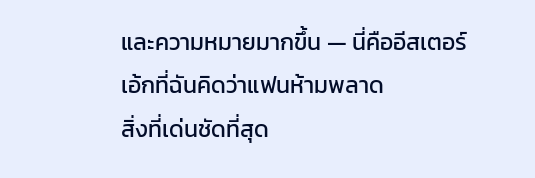และความหมายมากขึ้น — นี่คืออีสเตอร์เอ้กที่ฉันคิดว่าแฟนห้ามพลาด
สิ่งที่เด่นชัดที่สุด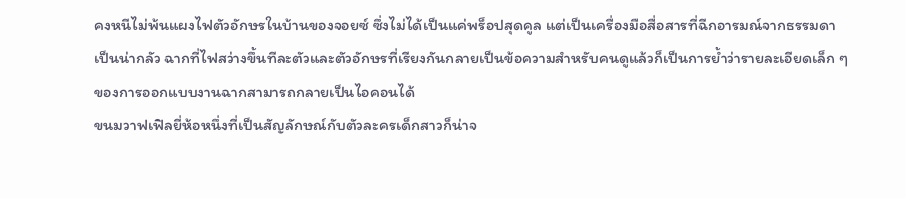คงหนีไม่พ้นแผงไฟตัวอักษรในบ้านของจอยซ์ ซึ่งไม่ได้เป็นแค่พร็อปสุดคูล แต่เป็นเครื่องมือสื่อสารที่ฉีกอารมณ์จากธรรมดาเป็นน่ากลัว ฉากที่ไฟสว่างขึ้นทีละตัวและตัวอักษรที่เรียงกันกลายเป็นข้อความสำหรับคนดูแล้วก็เป็นการย้ำว่ารายละเอียดเล็ก ๆ ของการออกแบบงานฉากสามารถกลายเป็นไอคอนได้
ขนมวาฟเฟิลยี่ห้อหนึ่งที่เป็นสัญลักษณ์กับตัวละครเด็กสาวก็น่าจ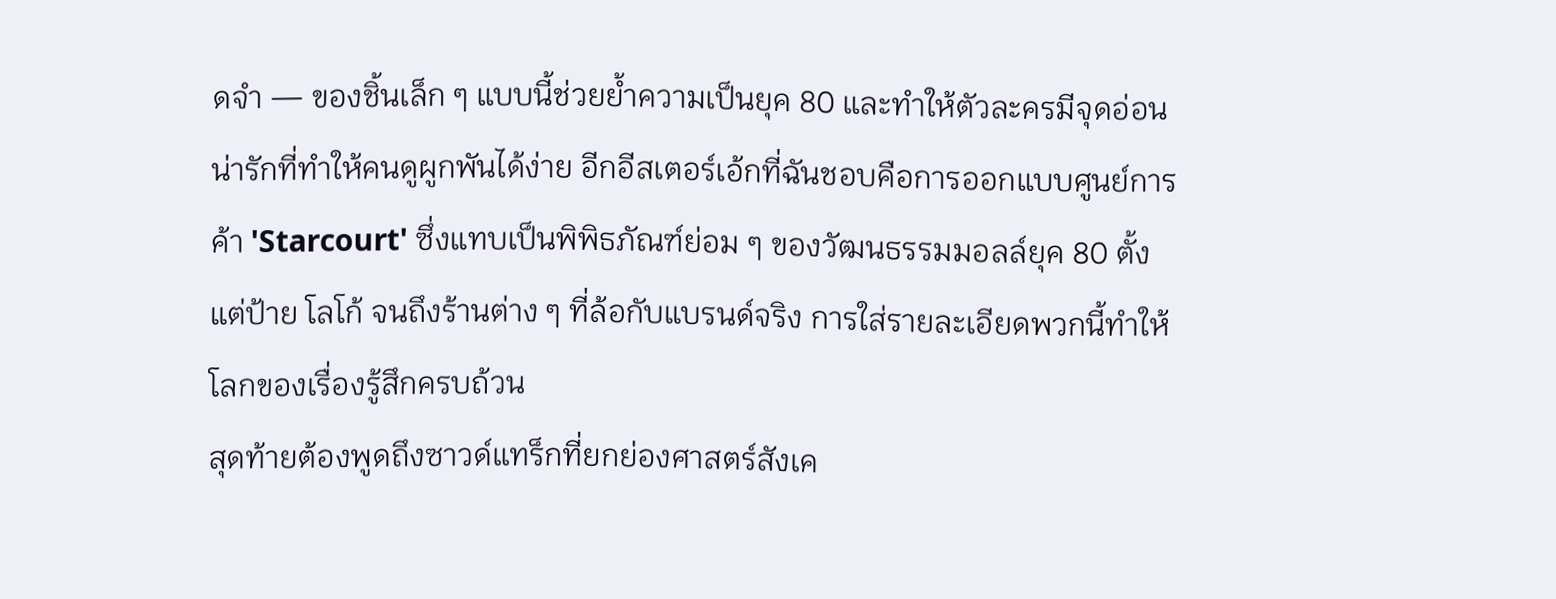ดจำ — ของชิ้นเล็ก ๆ แบบนี้ช่วยย้ำความเป็นยุค 80 และทำให้ตัวละครมีจุดอ่อนน่ารักที่ทำให้คนดูผูกพันได้ง่าย อีกอีสเตอร์เอ้กที่ฉันชอบคือการออกแบบศูนย์การค้า 'Starcourt' ซึ่งแทบเป็นพิพิธภัณฑ์ย่อม ๆ ของวัฒนธรรมมอลล์ยุค 80 ตั้งแต่ป้าย โลโก้ จนถึงร้านต่าง ๆ ที่ล้อกับแบรนด์จริง การใส่รายละเอียดพวกนี้ทำให้โลกของเรื่องรู้สึกครบถ้วน
สุดท้ายต้องพูดถึงซาวด์แทร็กที่ยกย่องศาสตร์สังเค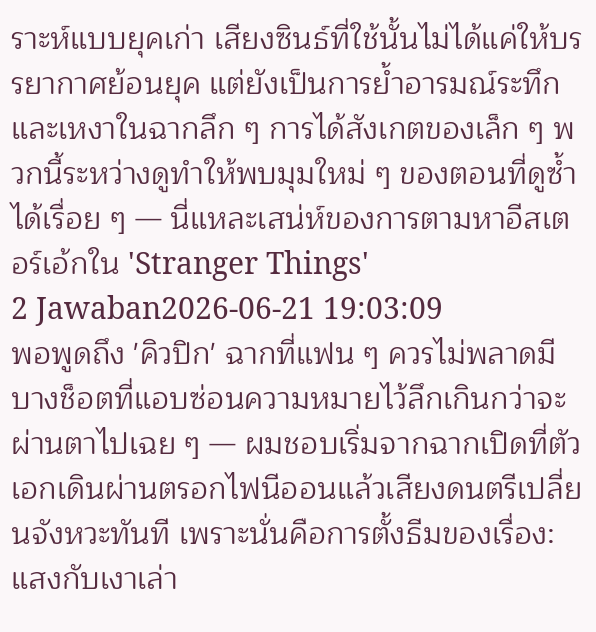ราะห์แบบยุคเก่า เสียงซินธ์ที่ใช้นั้นไม่ได้แค่ให้บรรยากาศย้อนยุค แต่ยังเป็นการย้ำอารมณ์ระทึกและเหงาในฉากลึก ๆ การได้สังเกตของเล็ก ๆ พวกนี้ระหว่างดูทำให้พบมุมใหม่ ๆ ของตอนที่ดูซ้ำได้เรื่อย ๆ — นี่แหละเสน่ห์ของการตามหาอีสเตอร์เอ้กใน 'Stranger Things'
2 Jawaban2026-06-21 19:03:09
พอพูดถึง 'คิวปิก' ฉากที่แฟน ๆ ควรไม่พลาดมีบางช็อตที่แอบซ่อนความหมายไว้ลึกเกินกว่าจะผ่านตาไปเฉย ๆ — ผมชอบเริ่มจากฉากเปิดที่ตัวเอกเดินผ่านตรอกไฟนีออนแล้วเสียงดนตรีเปลี่ยนจังหวะทันที เพราะนั่นคือการตั้งธีมของเรื่อง: แสงกับเงาเล่า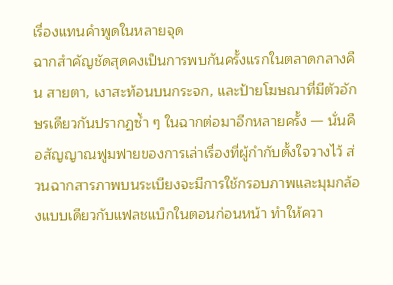เรื่องแทนคำพูดในหลายจุด
ฉากสำคัญชัดสุดคงเป็นการพบกันครั้งแรกในตลาดกลางคืน สายตา, เงาสะท้อนบนกระจก, และป้ายโฆษณาที่มีตัวอักษรเดียวกันปรากฏซ้ำ ๆ ในฉากต่อมาอีกหลายครั้ง — นั่นคือสัญญาณฟูมฟายของการเล่าเรื่องที่ผู้กำกับตั้งใจวางไว้ ส่วนฉากสารภาพบนระเบียงจะมีการใช้กรอบภาพและมุมกล้องแบบเดียวกับแฟลชแบ็กในตอนก่อนหน้า ทำให้ควา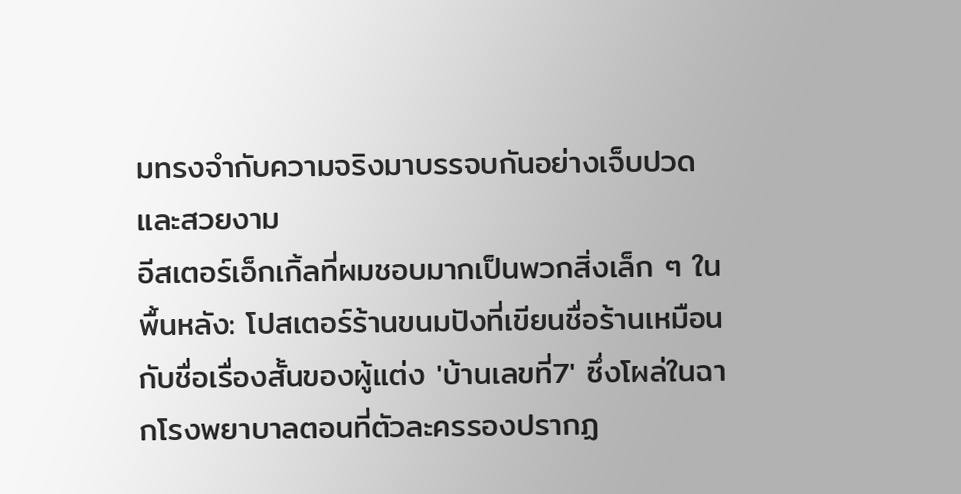มทรงจำกับความจริงมาบรรจบกันอย่างเจ็บปวดและสวยงาม
อีสเตอร์เอ็กเกิ้ลที่ผมชอบมากเป็นพวกสิ่งเล็ก ๆ ในพื้นหลัง: โปสเตอร์ร้านขนมปังที่เขียนชื่อร้านเหมือนกับชื่อเรื่องสั้นของผู้แต่ง 'บ้านเลขที่7' ซึ่งโผล่ในฉากโรงพยาบาลตอนที่ตัวละครรองปรากฏ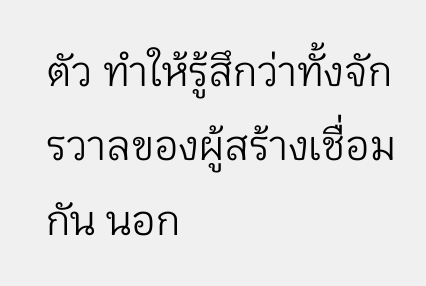ตัว ทำให้รู้สึกว่าทั้งจักรวาลของผู้สร้างเชื่อมกัน นอก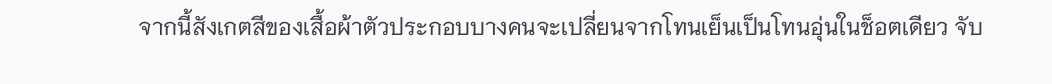จากนี้สังเกตสีของเสื้อผ้าตัวประกอบบางคนจะเปลี่ยนจากโทนเย็นเป็นโทนอุ่นในช็อตเดียว จับ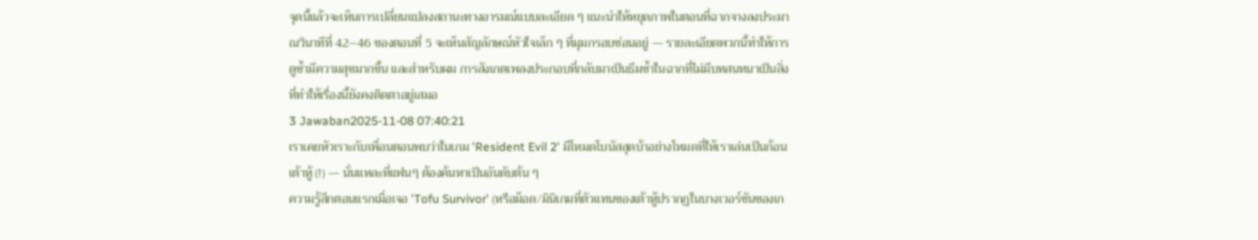จุดนี้แล้วจะเห็นการเปลี่ยนแปลงสถานะทางอารมณ์แบบละเอียด ๆ แนะนำให้หยุดภาพในตอนที่ฉากจางลงประมาณวินาทีที่ 42–46 ของตอนที่ 5 จะเห็นสัญลักษณ์หัวใจเล็ก ๆ ที่มุมกรอบซ่อนอยู่ — รายละเอียดพวกนี้ทำให้การดูซ้ำมีความสุขมากขึ้น และสำหรับผม การสังเกตเพลงประกอบที่กลับมาเป็นธีมซ้ำในฉากที่ไม่มีบทสนทนาเป็นสิ่งที่ทำให้เรื่องนี้ยังคงติดตาอยู่เสมอ
3 Jawaban2025-11-08 07:40:21
เราเคยหัวเราะกับเพื่อนตอนพบว่าในเกม 'Resident Evil 2' มีโหมดโบนัสสุดบ้าอย่างโหมดที่ให้เราเล่นเป็นก้อนเต้าหู้ (!) — นั่นแหละที่แฟนๆ ต้องค้นหาเป็นอันดับต้น ๆ
ความรู้สึกตอนแรกเมื่อเจอ 'Tofu Survivor' (หรือม็อด/มินิเกมที่ตัวแทนของเต้าหู้ปรากฏในบางเวอร์ชันของเก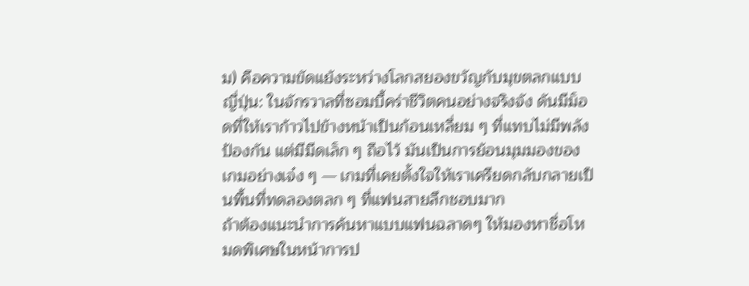ม) คือความขัดแย้งระหว่างโลกสยองขวัญกับมุขตลกแบบญี่ปุ่น: ในจักรวาลที่ซอมบี้คร่าชีวิตคนอย่างจริงจัง ดันมีม็อดที่ให้เราก้าวไปข้างหน้าเป็นก้อนเหลี่ยม ๆ ที่แทบไม่มีพลังป้องกัน แต่มีมีดเล็ก ๆ ถือไว้ มันเป็นการย้อนมุมมองของเกมอย่างเจ๋ง ๆ — เกมที่เคยตั้งใจให้เราเครียดกลับกลายเป็นพื้นที่ทดลองตลก ๆ ที่แฟนสายลึกชอบมาก
ถ้าต้องแนะนำการค้นหาแบบแฟนฉลาดๆ ให้มองหาชื่อโหมดพิเศษในหน้าการป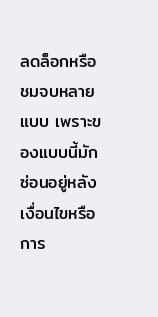ลดล็อกหรือชมจบหลายแบบ เพราะของแบบนี้มักซ่อนอยู่หลังเงื่อนไขหรือการ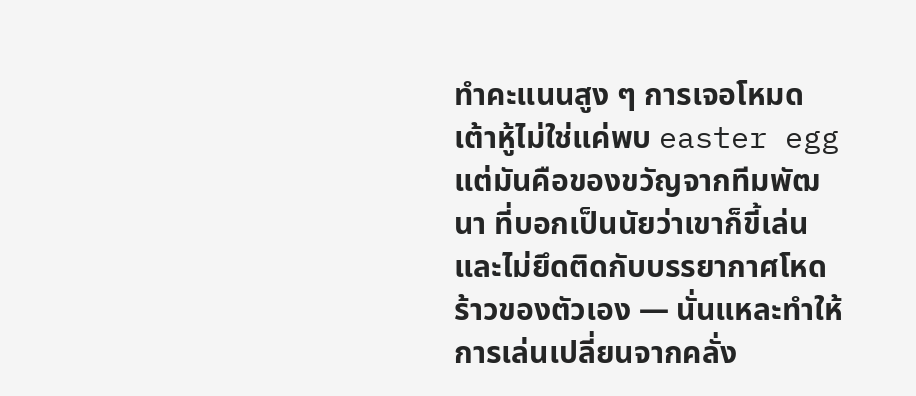ทำคะแนนสูง ๆ การเจอโหมดเต้าหู้ไม่ใช่แค่พบ easter egg แต่มันคือของขวัญจากทีมพัฒนา ที่บอกเป็นนัยว่าเขาก็ขี้เล่นและไม่ยึดติดกับบรรยากาศโหดร้าวของตัวเอง — นั่นแหละทำให้การเล่นเปลี่ยนจากคลั่ง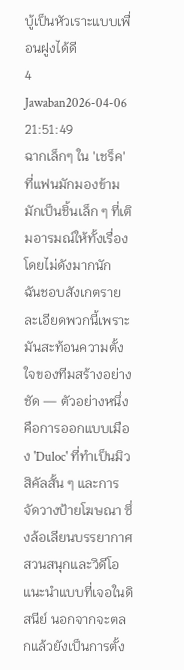บู้เป็นหัวเราะแบบเพื่อนฝูงได้ดี
4 Jawaban2026-04-06 21:51:49
ฉากเล็กๆ ใน 'เชร็ค' ที่แฟนมักมองข้ามมักเป็นชิ้นเล็ก ๆ ที่เติมอารมณ์ให้ทั้งเรื่องโดยไม่ดังมากนัก
ฉันชอบสังเกตรายละเอียดพวกนี้เพราะมันสะท้อนความตั้งใจของทีมสร้างอย่างชัด — ตัวอย่างหนึ่งคือการออกแบบเมือง 'Duloc' ที่ทำเป็นมิวสิคัลสั้น ๆ และการจัดวางป้ายโฆษณา ซึ่งล้อเลียนบรรยากาศสวนสนุกและวิดีโอแนะนำแบบที่เจอในดิสนีย์ นอกจากจะตลกแล้วยังเป็นการตั้ง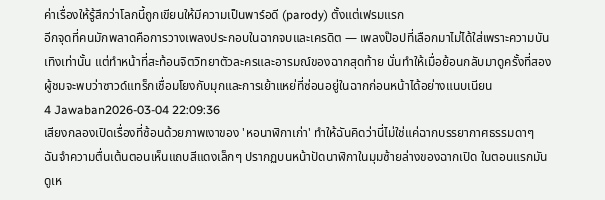ค่าเรื่องให้รู้สึกว่าโลกนี้ถูกเขียนให้มีความเป็นพาร์อดี (parody) ตั้งแต่เฟรมแรก
อีกจุดที่คนมักพลาดคือการวางเพลงประกอบในฉากจบและเครดิต — เพลงป๊อปที่เลือกมาไม่ได้ใส่เพราะความบันเทิงเท่านั้น แต่ทำหน้าที่สะท้อนจิตวิทยาตัวละครและอารมณ์ของฉากสุดท้าย นั่นทำให้เมื่อย้อนกลับมาดูครั้งที่สอง ผู้ชมจะพบว่าซาวด์แทร็กเชื่อมโยงกับมุกและการเย้าแหย่ที่ซ่อนอยู่ในฉากก่อนหน้าได้อย่างแนบเนียน
4 Jawaban2026-03-04 22:09:36
เสียงกลองเปิดเรื่องที่ซ้อนด้วยภาพเงาของ 'หอนาฬิกาเก่า' ทำให้ฉันคิดว่านี่ไม่ใช่แค่ฉากบรรยากาศธรรมดาๆ
ฉันจำความตื่นเต้นตอนเห็นแถบสีแดงเล็กๆ ปรากฏบนหน้าปัดนาฬิกาในมุมซ้ายล่างของฉากเปิด ในตอนแรกมันดูเห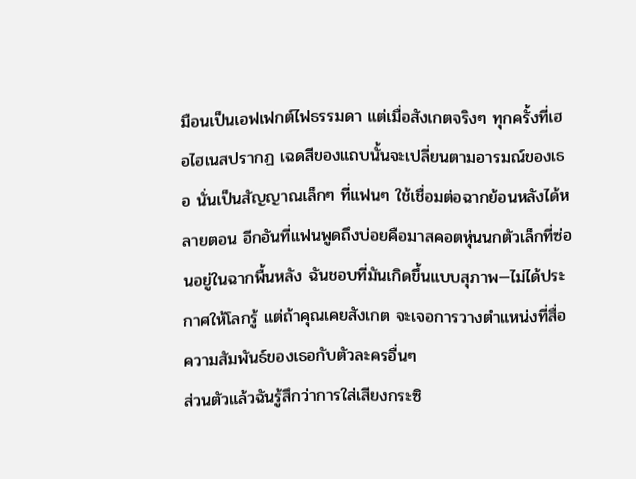มือนเป็นเอฟเฟกต์ไฟธรรมดา แต่เมื่อสังเกตจริงๆ ทุกครั้งที่เฮอไฮเนสปรากฏ เฉดสีของแถบนั้นจะเปลี่ยนตามอารมณ์ของเธอ นั่นเป็นสัญญาณเล็กๆ ที่แฟนๆ ใช้เชื่อมต่อฉากย้อนหลังได้หลายตอน อีกอันที่แฟนพูดถึงบ่อยคือมาสคอตหุ่นนกตัวเล็กที่ซ่อนอยู่ในฉากพื้นหลัง ฉันชอบที่มันเกิดขึ้นแบบสุภาพ—ไม่ได้ประกาศให้โลกรู้ แต่ถ้าคุณเคยสังเกต จะเจอการวางตำแหน่งที่สื่อความสัมพันธ์ของเธอกับตัวละครอื่นๆ
ส่วนตัวแล้วฉันรู้สึกว่าการใส่เสียงกระซิ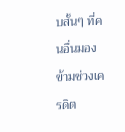บสั้นๆ ที่คนอื่นมองข้ามช่วงเครดิต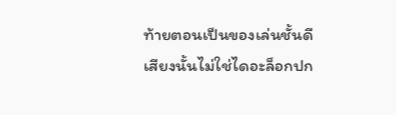ท้ายตอนเป็นของเล่นชั้นดี เสียงนั้นไม่ใช่ไดอะล็อกปก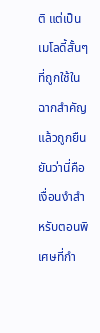ติ แต่เป็นเมโลดี้สั้นๆ ที่ถูกใช้ในฉากสำคัญแล้วถูกยืนยันว่านี่คือเงื่อนงำสำหรับตอนพิเศษที่กำ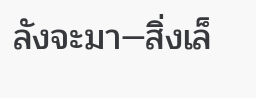ลังจะมา—สิ่งเล็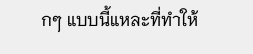กๆ แบบนี้แหละที่ทำให้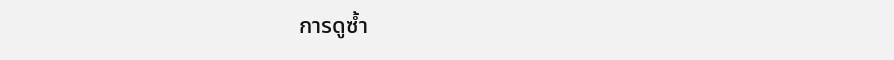การดูซ้ำ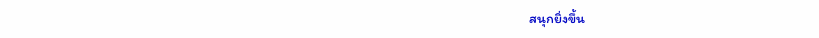สนุกยิ่งขึ้น